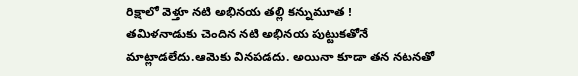రిక్షాలో వెళ్తూ నటి అభినయ తల్లి కన్నుమూత !
తమిళనాడుకు చెందిన నటి అభినయ పుట్టుకతోనే మాట్లాడలేదు.ఆమెకు వినపడదు. అయినా కూడా తన నటనతో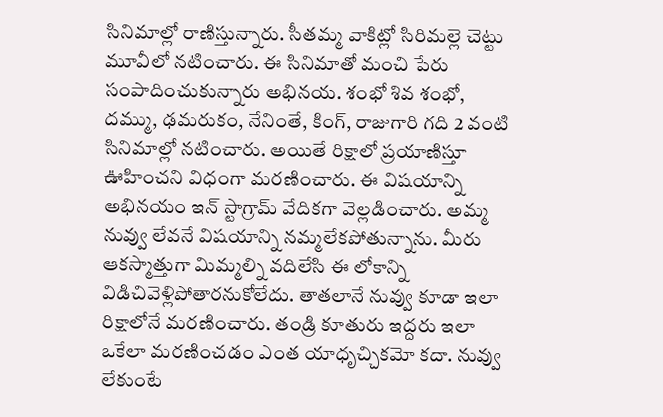సినిమాల్లో రాణిస్తున్నారు. సీతమ్మ వాకిట్లో సిరిమల్లె చెట్టు మూవీలో నటించారు. ఈ సినిమాతో మంచి పేరు సంపాదించుకున్నారు అభినయ. శంభో శివ శంభో, దమ్ము, ఢమరుకం, నేనింతే, కింగ్, రాజుగారి గది 2 వంటి సినిమాల్లో నటించారు. అయితే రిక్షాలో ప్రయాణిస్తూ ఊహించని విధంగా మరణించారు. ఈ విషయాన్ని అభినయం ఇన్ స్టాగ్రామ్ వేదికగా వెల్లడించారు. అమ్మ నువ్వు లేవనే విషయాన్ని నమ్మలేకపోతున్నాను. మీరు ఆకస్మాత్తుగా మిమ్మల్ని వదిలేసి ఈ లోకాన్ని విడిచివెళ్లిపోతారనుకోలేదు. తాతలానే నువ్వు కూడా ఇలా రిక్షాలోనే మరణించారు. తండ్రి కూతురు ఇద్దరు ఇలా ఒకేలా మరణించడం ఎంత యాధృచ్చికమో కదా. నువ్వు లేకుంటే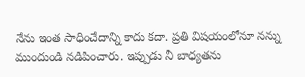నేను ఇంత సాధించేదాన్ని కాదు కదా. ప్రతి విషయంలోనూ నన్ను ముందుండి నడిపించారు. ఇప్పుడు నీ బాధ్యతను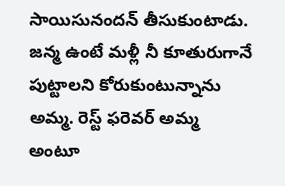సాయిసునందన్ తీసుకుంటాడు. జన్మ ఉంటే మళ్లీ నీ కూతురుగానే పుట్టాలని కోరుకుంటున్నాను అమ్మ. రెస్ట్ ఫరెవర్ అమ్మ అంటూ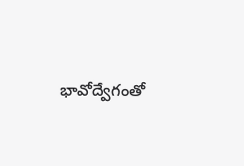భావోద్వేగంతో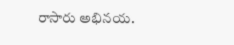రాసారు అభినయ.